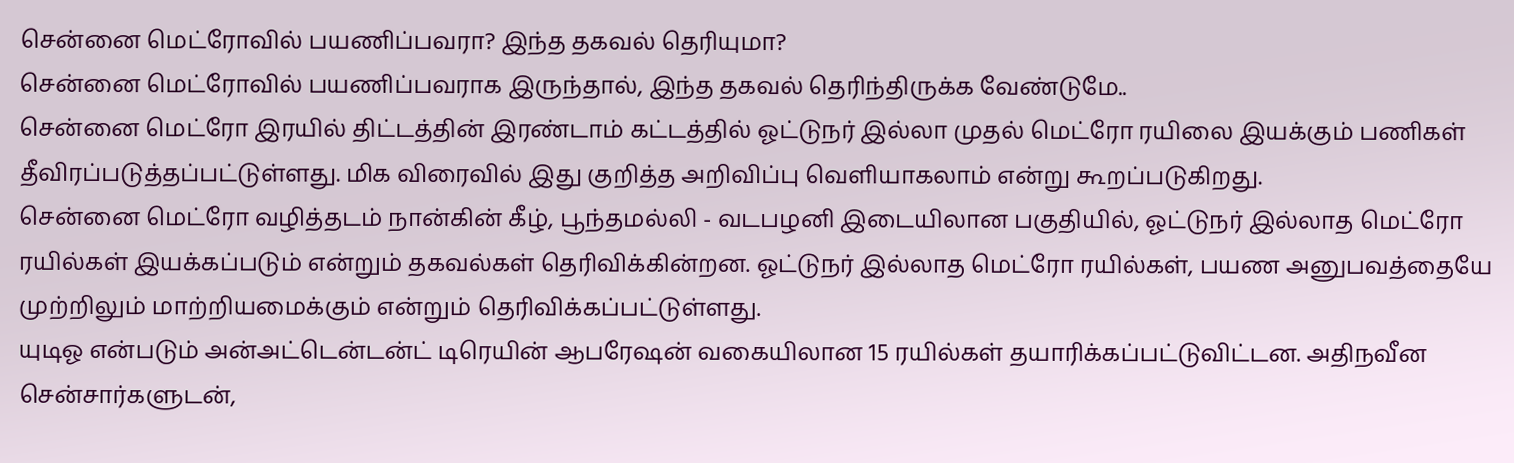சென்னை மெட்ரோவில் பயணிப்பவரா? இந்த தகவல் தெரியுமா?
சென்னை மெட்ரோவில் பயணிப்பவராக இருந்தால், இந்த தகவல் தெரிந்திருக்க வேண்டுமே..
சென்னை மெட்ரோ இரயில் திட்டத்தின் இரண்டாம் கட்டத்தில் ஓட்டுநர் இல்லா முதல் மெட்ரோ ரயிலை இயக்கும் பணிகள் தீவிரப்படுத்தப்பட்டுள்ளது. மிக விரைவில் இது குறித்த அறிவிப்பு வெளியாகலாம் என்று கூறப்படுகிறது.
சென்னை மெட்ரோ வழித்தடம் நான்கின் கீழ், பூந்தமல்லி - வடபழனி இடையிலான பகுதியில், ஓட்டுநர் இல்லாத மெட்ரோ ரயில்கள் இயக்கப்படும் என்றும் தகவல்கள் தெரிவிக்கின்றன. ஓட்டுநர் இல்லாத மெட்ரோ ரயில்கள், பயண அனுபவத்தையே முற்றிலும் மாற்றியமைக்கும் என்றும் தெரிவிக்கப்பட்டுள்ளது.
யுடிஓ என்படும் அன்அட்டென்டன்ட் டிரெயின் ஆபரேஷன் வகையிலான 15 ரயில்கள் தயாரிக்கப்பட்டுவிட்டன. அதிநவீன சென்சார்களுடன்,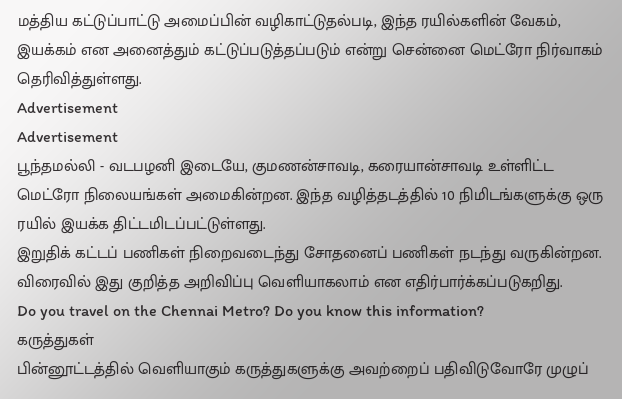மத்திய கட்டுப்பாட்டு அமைப்பின் வழிகாட்டுதல்படி, இந்த ரயில்களின் வேகம், இயக்கம் என அனைத்தும் கட்டுப்படுத்தப்படும் என்று சென்னை மெட்ரோ நிர்வாகம் தெரிவித்துள்ளது.
Advertisement
Advertisement
பூந்தமல்லி - வடபழனி இடையே, குமணன்சாவடி, கரையான்சாவடி உள்ளிட்ட மெட்ரோ நிலையங்கள் அமைகின்றன. இந்த வழித்தடத்தில் 10 நிமிடங்களுக்கு ஒரு ரயில் இயக்க திட்டமிடப்பட்டுள்ளது.
இறுதிக் கட்டப் பணிகள் நிறைவடைந்து சோதனைப் பணிகள் நடந்து வருகின்றன. விரைவில் இது குறித்த அறிவிப்பு வெளியாகலாம் என எதிர்பார்க்கப்படுகறிது.
Do you travel on the Chennai Metro? Do you know this information?
கருத்துகள்
பின்னூட்டத்தில் வெளியாகும் கருத்துகளுக்கு அவற்றைப் பதிவிடுவோரே முழுப்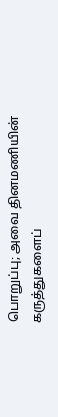பொறுப்பு; அவை தினமணியின் கருத்துகளைப்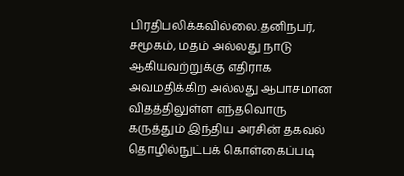பிரதிபலிக்கவில்லை.தனிநபர், சமூகம், மதம் அல்லது நாடு ஆகியவற்றுக்கு எதிராக அவமதிக்கிற அல்லது ஆபாசமான விதத்திலுள்ள எந்தவொரு கருத்தும் இந்திய அரசின் தகவல் தொழில்நுட்பக் கொள்கைப்படி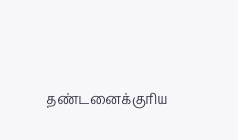தண்டனைக்குரிய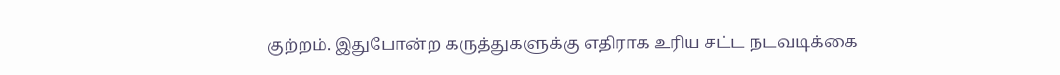குற்றம். இதுபோன்ற கருத்துகளுக்கு எதிராக உரிய சட்ட நடவடிக்கை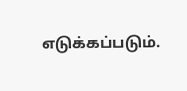எடுக்கப்படும்.